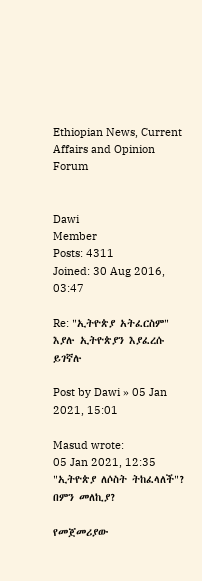Ethiopian News, Current Affairs and Opinion Forum


Dawi
Member
Posts: 4311
Joined: 30 Aug 2016, 03:47

Re: "ኢትዮጵያ አትፈርስም" እያሉ ኢትዮጵያን እያፈረሱ ይገኛሉ

Post by Dawi » 05 Jan 2021, 15:01

Masud wrote:
05 Jan 2021, 12:35
"ኢትዮጵያ ለሶስት ትከፈላለች"? በምን መለኪያ?

የመጀመሪያው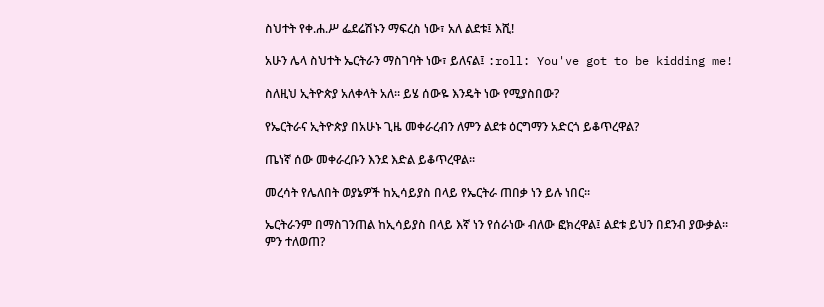ስህተት የቀ.ሐ.ሥ ፌደሬሽኑን ማፍረስ ነው፣ አለ ልደቱ፤ እሺ!

አሁን ሌላ ስህተት ኤርትራን ማስገባት ነው፣ ይለናል፤ :roll: You've got to be kidding me!

ስለዚህ ኢትዮጵያ አለቀላት አለ። ይሄ ሰውዬ እንዴት ነው የሚያስበው?

የኤርትራና ኢትዮጵያ በአሁኑ ጊዜ መቀራረብን ለምን ልደቱ ዕርግማን አድርጎ ይቆጥረዋል?

ጤነኛ ሰው መቀራረቡን እንደ እድል ይቆጥረዋል።

መረሳት የሌለበት ወያኔዎች ከኢሳይያስ በላይ የኤርትራ ጠበቃ ነን ይሉ ነበር።

ኤርትራንም በማስገንጠል ከኢሳይያስ በላይ እኛ ነን የሰራነው ብለው ፎክረዋል፤ ልደቱ ይህን በደንብ ያውቃል። ምን ተለወጠ?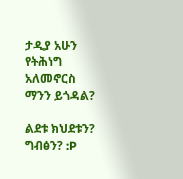ታዲያ አሁን የትሕነግ አለመኖርስ ማንን ይጎዳል?

ልደቱ ክህደቱን? ግብፅን? :P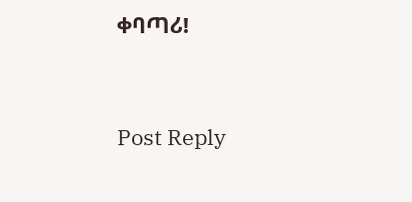ቀባጣሪ!


Post Reply